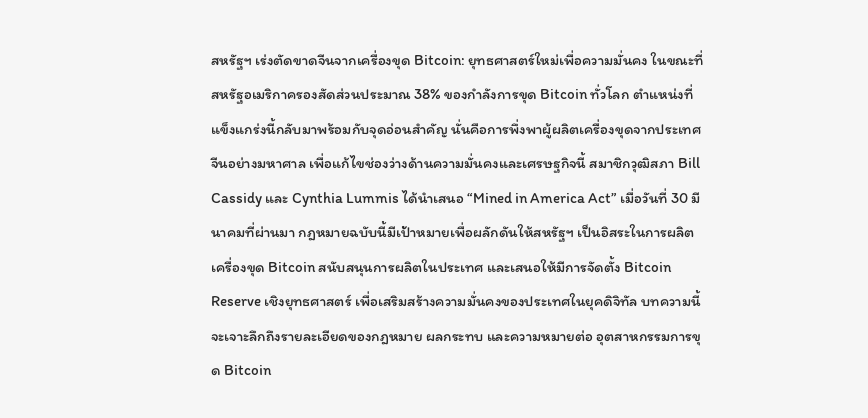สหรัฐฯ เร่งตัดขาดจีนจากเครื่องขุด Bitcoin: ยุทธศาสตร์ใหม่เพื่อความมั่นคง ในขณะที่สหรัฐอเมริกาครองสัดส่วนประมาณ 38% ของกำลังการขุด Bitcoin ทั่วโลก ตำแหน่งที่แข็งแกร่งนี้กลับมาพร้อมกับจุดอ่อนสำคัญ นั่นคือการพึ่งพาผู้ผลิตเครื่องขุดจากประเทศจีนอย่างมหาศาล เพื่อแก้ไขช่องว่างด้านความมั่นคงและเศรษฐกิจนี้ สมาชิกวุฒิสภา Bill Cassidy และ Cynthia Lummis ได้นำเสนอ “Mined in America Act” เมื่อวันที่ 30 มีนาคมที่ผ่านมา กฎหมายฉบับนี้มีเป้าหมายเพื่อผลักดันให้สหรัฐฯ เป็นอิสระในการผลิตเครื่องขุด Bitcoin สนับสนุนการผลิตในประเทศ และเสนอให้มีการจัดตั้ง Bitcoin Reserve เชิงยุทธศาสตร์ เพื่อเสริมสร้างความมั่นคงของประเทศในยุคดิจิทัล บทความนี้จะเจาะลึกถึงรายละเอียดของกฎหมาย ผลกระทบ และความหมายต่อ อุตสาหกรรมการขุด Bitcoin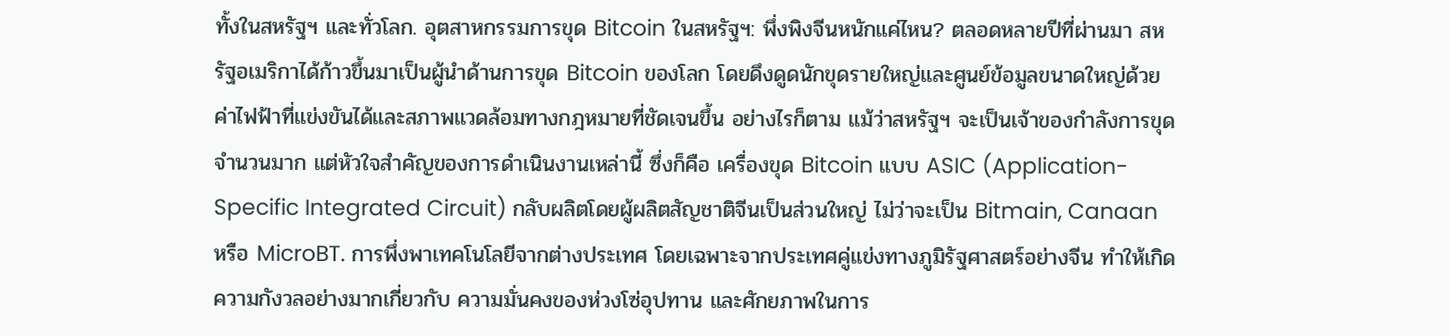ทั้งในสหรัฐฯ และทั่วโลก. อุตสาหกรรมการขุด Bitcoin ในสหรัฐฯ: พึ่งพิงจีนหนักแค่ไหน? ตลอดหลายปีที่ผ่านมา สหรัฐอเมริกาได้ก้าวขึ้นมาเป็นผู้นำด้านการขุด Bitcoin ของโลก โดยดึงดูดนักขุดรายใหญ่และศูนย์ข้อมูลขนาดใหญ่ด้วยค่าไฟฟ้าที่แข่งขันได้และสภาพแวดล้อมทางกฎหมายที่ชัดเจนขึ้น อย่างไรก็ตาม แม้ว่าสหรัฐฯ จะเป็นเจ้าของกำลังการขุดจำนวนมาก แต่หัวใจสำคัญของการดำเนินงานเหล่านี้ ซึ่งก็คือ เครื่องขุด Bitcoin แบบ ASIC (Application-Specific Integrated Circuit) กลับผลิตโดยผู้ผลิตสัญชาติจีนเป็นส่วนใหญ่ ไม่ว่าจะเป็น Bitmain, Canaan หรือ MicroBT. การพึ่งพาเทคโนโลยีจากต่างประเทศ โดยเฉพาะจากประเทศคู่แข่งทางภูมิรัฐศาสตร์อย่างจีน ทำให้เกิดความกังวลอย่างมากเกี่ยวกับ ความมั่นคงของห่วงโซ่อุปทาน และศักยภาพในการ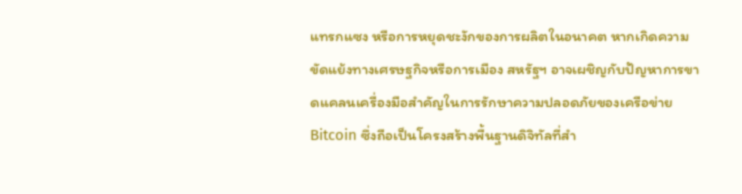แทรกแซง หรือการหยุดชะงักของการผลิตในอนาคต หากเกิดความขัดแย้งทางเศรษฐกิจหรือการเมือง สหรัฐฯ อาจเผชิญกับปัญหาการขาดแคลนเครื่องมือสำคัญในการรักษาความปลอดภัยของเครือข่าย Bitcoin ซึ่งถือเป็นโครงสร้างพื้นฐานดิจิทัลที่สำ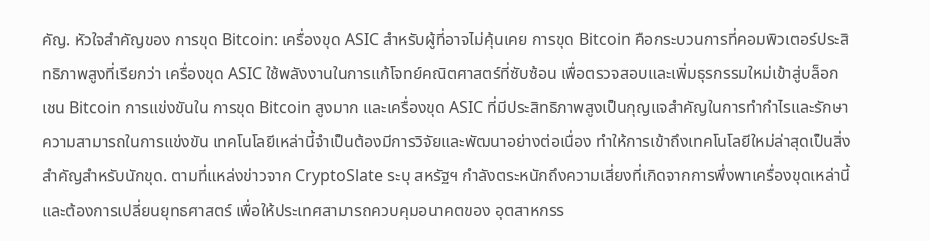คัญ. หัวใจสำคัญของ การขุด Bitcoin: เครื่องขุด ASIC สำหรับผู้ที่อาจไม่คุ้นเคย การขุด Bitcoin คือกระบวนการที่คอมพิวเตอร์ประสิทธิภาพสูงที่เรียกว่า เครื่องขุด ASIC ใช้พลังงานในการแก้โจทย์คณิตศาสตร์ที่ซับซ้อน เพื่อตรวจสอบและเพิ่มธุรกรรมใหม่เข้าสู่บล็อกเชน Bitcoin การแข่งขันใน การขุด Bitcoin สูงมาก และเครื่องขุด ASIC ที่มีประสิทธิภาพสูงเป็นกุญแจสำคัญในการทำกำไรและรักษาความสามารถในการแข่งขัน เทคโนโลยีเหล่านี้จำเป็นต้องมีการวิจัยและพัฒนาอย่างต่อเนื่อง ทำให้การเข้าถึงเทคโนโลยีใหม่ล่าสุดเป็นสิ่งสำคัญสำหรับนักขุด. ตามที่แหล่งข่าวจาก CryptoSlate ระบุ สหรัฐฯ กำลังตระหนักถึงความเสี่ยงที่เกิดจากการพึ่งพาเครื่องขุดเหล่านี้ และต้องการเปลี่ยนยุทธศาสตร์ เพื่อให้ประเทศสามารถควบคุมอนาคตของ อุตสาหกรร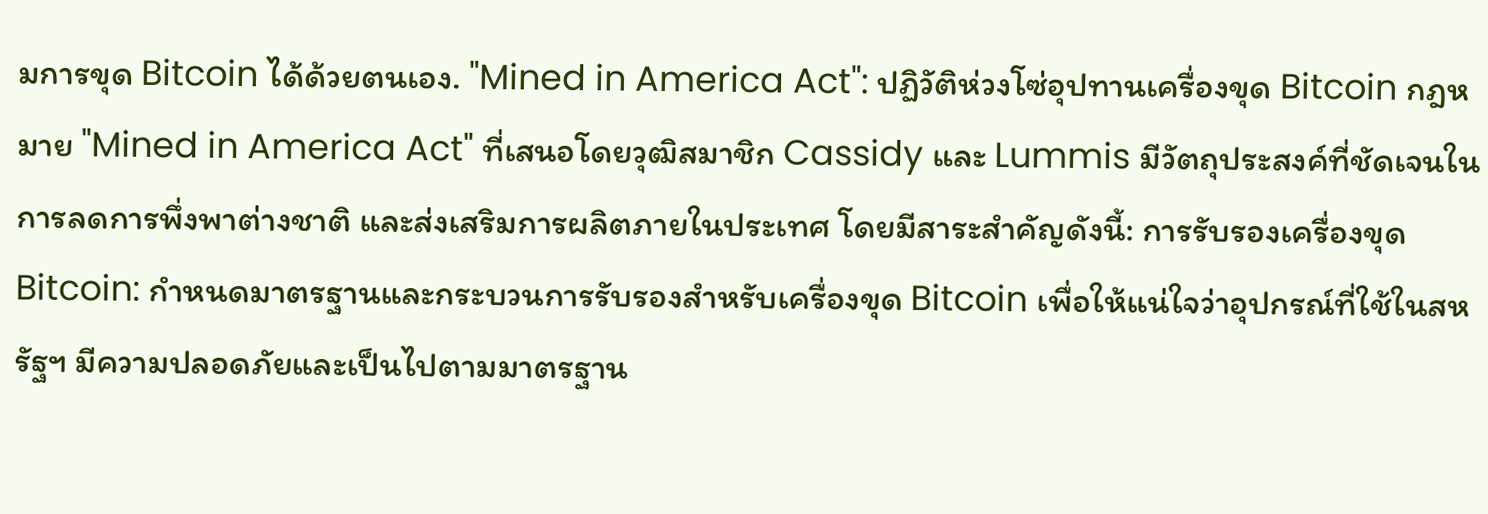มการขุด Bitcoin ได้ด้วยตนเอง. "Mined in America Act": ปฏิวัติห่วงโซ่อุปทานเครื่องขุด Bitcoin กฎหมาย "Mined in America Act" ที่เสนอโดยวุฒิสมาชิก Cassidy และ Lummis มีวัตถุประสงค์ที่ชัดเจนในการลดการพึ่งพาต่างชาติ และส่งเสริมการผลิตภายในประเทศ โดยมีสาระสำคัญดังนี้: การรับรองเครื่องขุด Bitcoin: กำหนดมาตรฐานและกระบวนการรับรองสำหรับเครื่องขุด Bitcoin เพื่อให้แน่ใจว่าอุปกรณ์ที่ใช้ในสหรัฐฯ มีความปลอดภัยและเป็นไปตามมาตรฐาน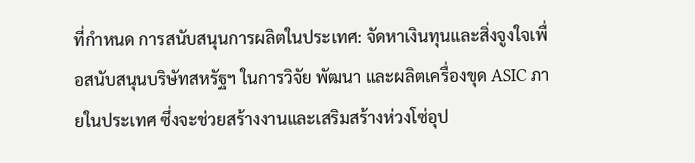ที่กำหนด การสนับสนุนการผลิตในประเทศ: จัดหาเงินทุนและสิ่งจูงใจเพื่อสนับสนุนบริษัทสหรัฐฯ ในการวิจัย พัฒนา และผลิตเครื่องขุด ASIC ภายในประเทศ ซึ่งจะช่วยสร้างงานและเสริมสร้างห่วงโซ่อุป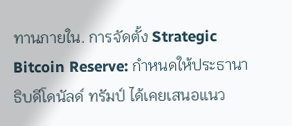ทานภายใน. การจัดตั้ง Strategic Bitcoin Reserve: กำหนดให้ประธานาธิบดีโดนัลด์ ทรัมป์ ได้เคยเสนอแนว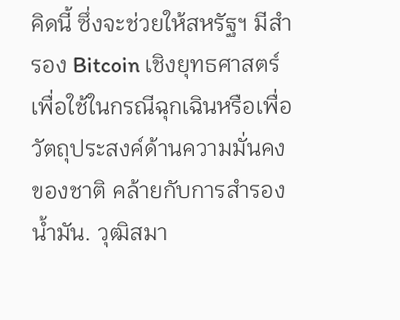คิดนี้ ซึ่งจะช่วยให้สหรัฐฯ มีสำรอง Bitcoin เชิงยุทธศาสตร์ เพื่อใช้ในกรณีฉุกเฉินหรือเพื่อวัตถุประสงค์ด้านความมั่นคงของชาติ คล้ายกับการสำรองน้ำมัน. วุฒิสมา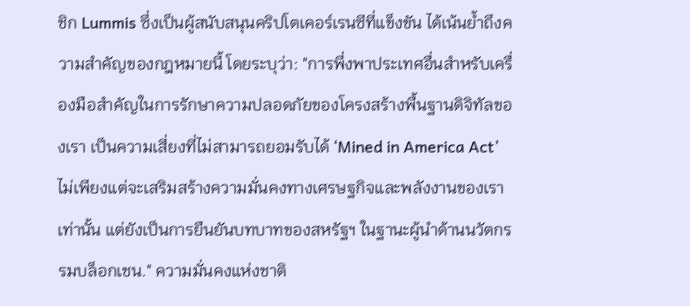ชิก Lummis ซึ่งเป็นผู้สนับสนุนคริปโตเคอร์เรนซีที่แข็งขัน ได้เน้นย้ำถึงความสำคัญของกฎหมายนี้ โดยระบุว่า: "การพึ่งพาประเทศอื่นสำหรับเครื่องมือสำคัญในการรักษาความปลอดภัยของโครงสร้างพื้นฐานดิจิทัลของเรา เป็นความเสี่ยงที่ไม่สามารถยอมรับได้ ‘Mined in America Act’ ไม่เพียงแต่จะเสริมสร้างความมั่นคงทางเศรษฐกิจและพลังงานของเราเท่านั้น แต่ยังเป็นการยืนยันบทบาทของสหรัฐฯ ในฐานะผู้นำด้านนวัตกรรมบล็อกเชน." ความมั่นคงแห่งชาติ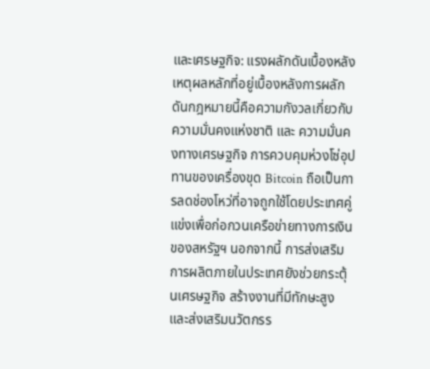และเศรษฐกิจ: แรงผลักดันเบื้องหลัง เหตุผลหลักที่อยู่เบื้องหลังการผลักดันกฎหมายนี้คือความกังวลเกี่ยวกับ ความมั่นคงแห่งชาติ และ ความมั่นคงทางเศรษฐกิจ การควบคุมห่วงโซ่อุปทานของเครื่องขุด Bitcoin ถือเป็นการลดช่องโหว่ที่อาจถูกใช้โดยประเทศคู่แข่งเพื่อก่อกวนเครือข่ายทางการเงินของสหรัฐฯ นอกจากนี้ การส่งเสริมการผลิตภายในประเทศยังช่วยกระตุ้นเศรษฐกิจ สร้างงานที่มีทักษะสูง และส่งเสริมนวัตกรร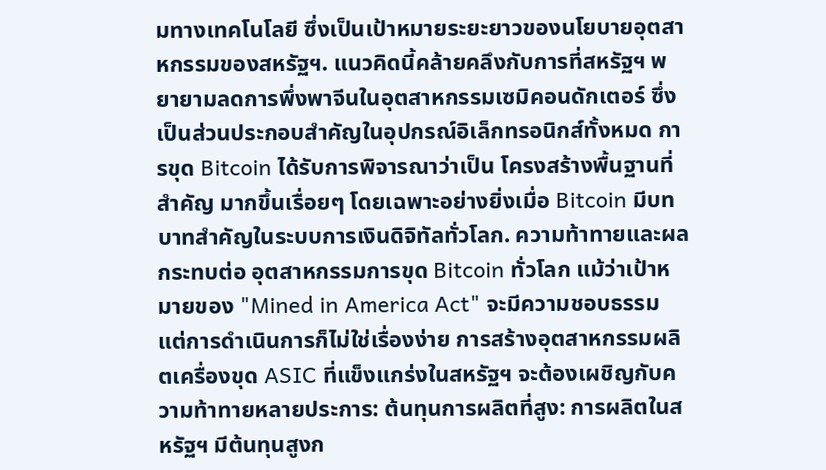มทางเทคโนโลยี ซึ่งเป็นเป้าหมายระยะยาวของนโยบายอุตสาหกรรมของสหรัฐฯ. แนวคิดนี้คล้ายคลึงกับการที่สหรัฐฯ พยายามลดการพึ่งพาจีนในอุตสาหกรรมเซมิคอนดักเตอร์ ซึ่งเป็นส่วนประกอบสำคัญในอุปกรณ์อิเล็กทรอนิกส์ทั้งหมด การขุด Bitcoin ได้รับการพิจารณาว่าเป็น โครงสร้างพื้นฐานที่สำคัญ มากขึ้นเรื่อยๆ โดยเฉพาะอย่างยิ่งเมื่อ Bitcoin มีบทบาทสำคัญในระบบการเงินดิจิทัลทั่วโลก. ความท้าทายและผลกระทบต่อ อุตสาหกรรมการขุด Bitcoin ทั่วโลก แม้ว่าเป้าหมายของ "Mined in America Act" จะมีความชอบธรรม แต่การดำเนินการก็ไม่ใช่เรื่องง่าย การสร้างอุตสาหกรรมผลิตเครื่องขุด ASIC ที่แข็งแกร่งในสหรัฐฯ จะต้องเผชิญกับความท้าทายหลายประการ: ต้นทุนการผลิตที่สูง: การผลิตในสหรัฐฯ มีต้นทุนสูงก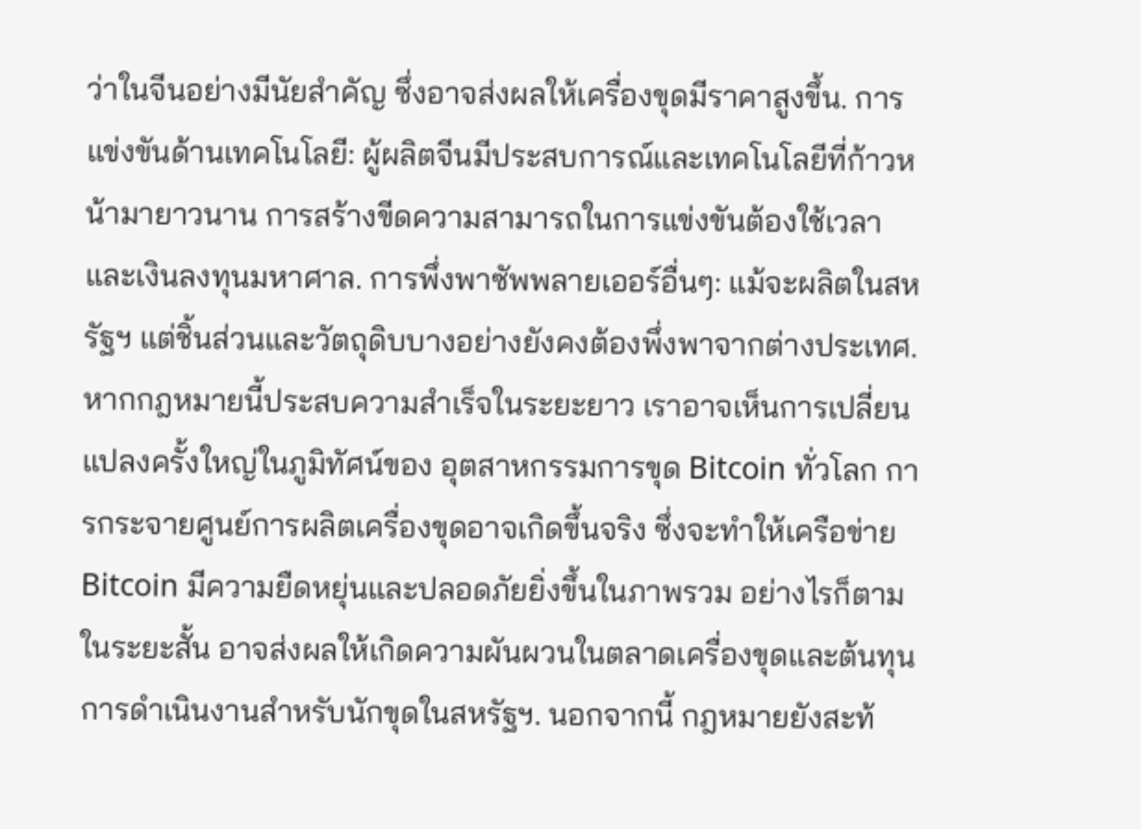ว่าในจีนอย่างมีนัยสำคัญ ซึ่งอาจส่งผลให้เครื่องขุดมีราคาสูงขึ้น. การแข่งขันด้านเทคโนโลยี: ผู้ผลิตจีนมีประสบการณ์และเทคโนโลยีที่ก้าวหน้ามายาวนาน การสร้างขีดความสามารถในการแข่งขันต้องใช้เวลาและเงินลงทุนมหาศาล. การพึ่งพาซัพพลายเออร์อื่นๆ: แม้จะผลิตในสหรัฐฯ แต่ชิ้นส่วนและวัตถุดิบบางอย่างยังคงต้องพึ่งพาจากต่างประเทศ. หากกฎหมายนี้ประสบความสำเร็จในระยะยาว เราอาจเห็นการเปลี่ยนแปลงครั้งใหญ่ในภูมิทัศน์ของ อุตสาหกรรมการขุด Bitcoin ทั่วโลก การกระจายศูนย์การผลิตเครื่องขุดอาจเกิดขึ้นจริง ซึ่งจะทำให้เครือข่าย Bitcoin มีความยืดหยุ่นและปลอดภัยยิ่งขึ้นในภาพรวม อย่างไรก็ตาม ในระยะสั้น อาจส่งผลให้เกิดความผันผวนในตลาดเครื่องขุดและต้นทุนการดำเนินงานสำหรับนักขุดในสหรัฐฯ. นอกจากนี้ กฎหมายยังสะท้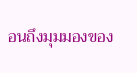อนถึงมุมมองของ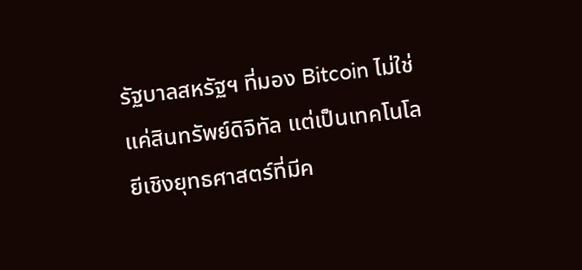รัฐบาลสหรัฐฯ ที่มอง Bitcoin ไม่ใช่แค่สินทรัพย์ดิจิทัล แต่เป็นเทคโนโลยีเชิงยุทธศาสตร์ที่มีค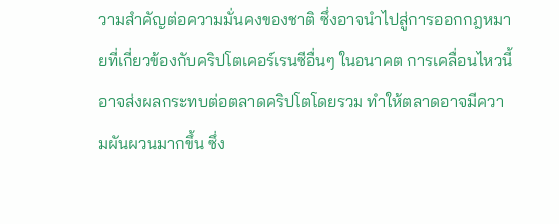วามสำคัญต่อความมั่นคงของชาติ ซึ่งอาจนำไปสู่การออกกฎหมายที่เกี่ยวข้องกับคริปโตเคอร์เรนซีอื่นๆ ในอนาคต การเคลื่อนไหวนี้อาจส่งผลกระทบต่อตลาดคริปโตโดยรวม ทำให้ตลาดอาจมีความผันผวนมากขึ้น ซึ่ง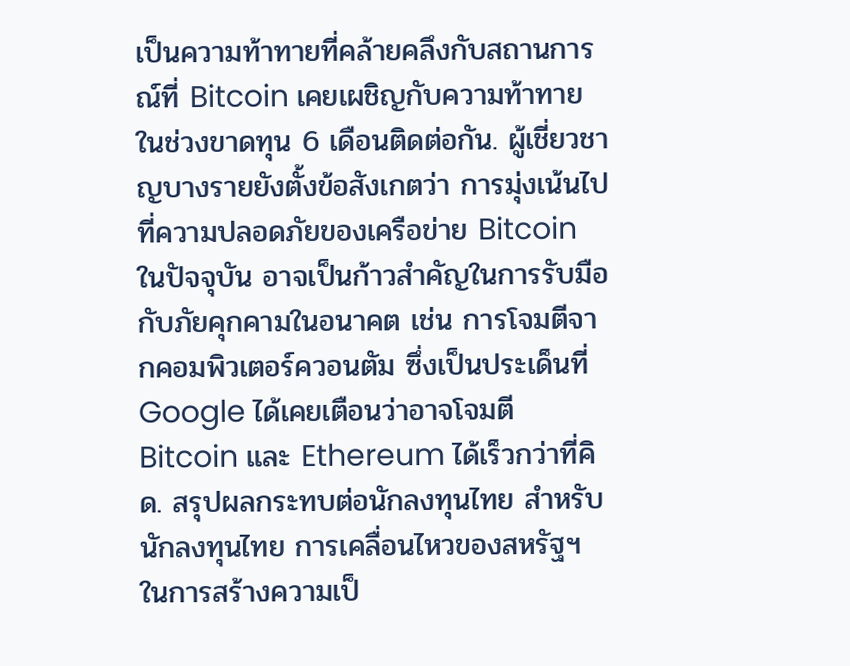เป็นความท้าทายที่คล้ายคลึงกับสถานการณ์ที่ Bitcoin เคยเผชิญกับความท้าทายในช่วงขาดทุน 6 เดือนติดต่อกัน. ผู้เชี่ยวชาญบางรายยังตั้งข้อสังเกตว่า การมุ่งเน้นไปที่ความปลอดภัยของเครือข่าย Bitcoin ในปัจจุบัน อาจเป็นก้าวสำคัญในการรับมือกับภัยคุกคามในอนาคต เช่น การโจมตีจากคอมพิวเตอร์ควอนตัม ซึ่งเป็นประเด็นที่ Google ได้เคยเตือนว่าอาจโจมตี Bitcoin และ Ethereum ได้เร็วกว่าที่คิด. สรุปผลกระทบต่อนักลงทุนไทย สำหรับนักลงทุนไทย การเคลื่อนไหวของสหรัฐฯ ในการสร้างความเป็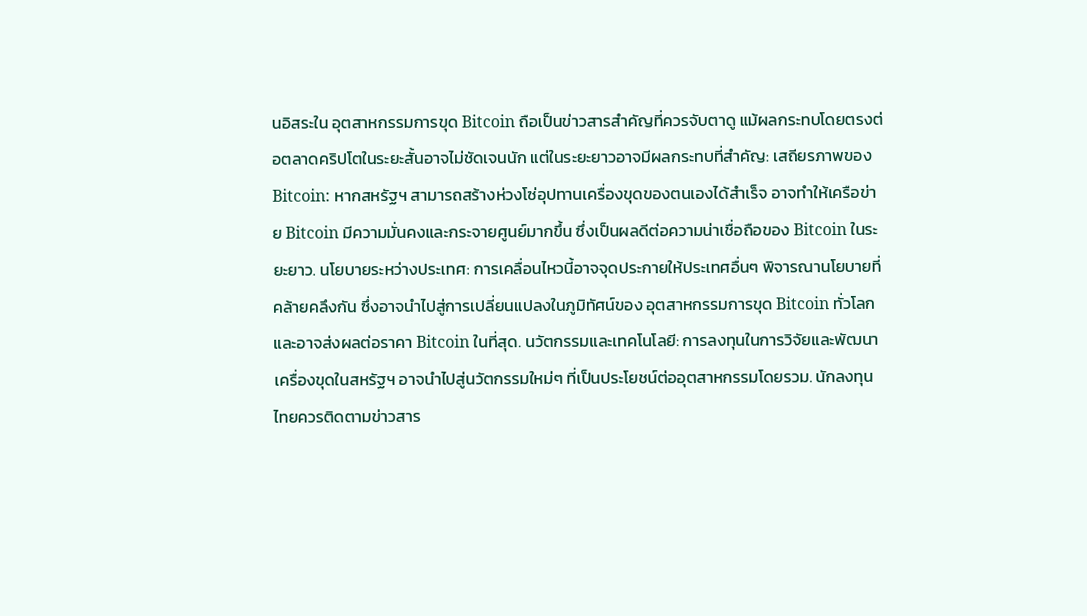นอิสระใน อุตสาหกรรมการขุด Bitcoin ถือเป็นข่าวสารสำคัญที่ควรจับตาดู แม้ผลกระทบโดยตรงต่อตลาดคริปโตในระยะสั้นอาจไม่ชัดเจนนัก แต่ในระยะยาวอาจมีผลกระทบที่สำคัญ: เสถียรภาพของ Bitcoin: หากสหรัฐฯ สามารถสร้างห่วงโซ่อุปทานเครื่องขุดของตนเองได้สำเร็จ อาจทำให้เครือข่าย Bitcoin มีความมั่นคงและกระจายศูนย์มากขึ้น ซึ่งเป็นผลดีต่อความน่าเชื่อถือของ Bitcoin ในระยะยาว. นโยบายระหว่างประเทศ: การเคลื่อนไหวนี้อาจจุดประกายให้ประเทศอื่นๆ พิจารณานโยบายที่คล้ายคลึงกัน ซึ่งอาจนำไปสู่การเปลี่ยนแปลงในภูมิทัศน์ของ อุตสาหกรรมการขุด Bitcoin ทั่วโลก และอาจส่งผลต่อราคา Bitcoin ในที่สุด. นวัตกรรมและเทคโนโลยี: การลงทุนในการวิจัยและพัฒนาเครื่องขุดในสหรัฐฯ อาจนำไปสู่นวัตกรรมใหม่ๆ ที่เป็นประโยชน์ต่ออุตสาหกรรมโดยรวม. นักลงทุนไทยควรติดตามข่าวสาร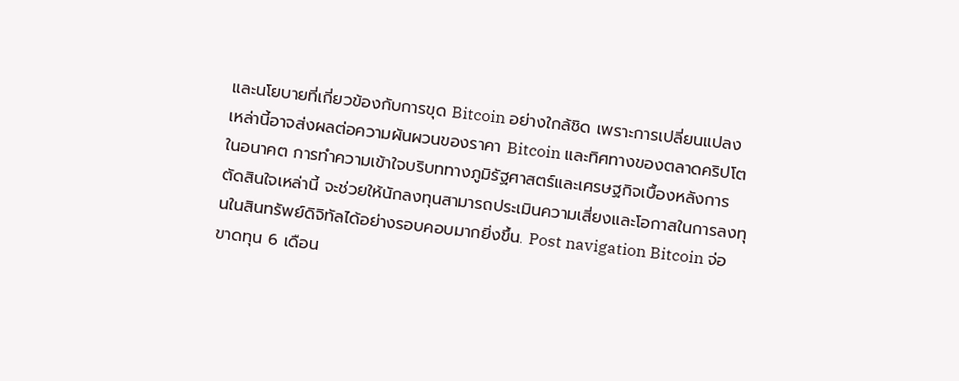และนโยบายที่เกี่ยวข้องกับการขุด Bitcoin อย่างใกล้ชิด เพราะการเปลี่ยนแปลงเหล่านี้อาจส่งผลต่อความผันผวนของราคา Bitcoin และทิศทางของตลาดคริปโตในอนาคต การทำความเข้าใจบริบททางภูมิรัฐศาสตร์และเศรษฐกิจเบื้องหลังการตัดสินใจเหล่านี้ จะช่วยให้นักลงทุนสามารถประเมินความเสี่ยงและโอกาสในการลงทุนในสินทรัพย์ดิจิทัลได้อย่างรอบคอบมากยิ่งขึ้น. Post navigation Bitcoin จ่อขาดทุน 6 เดือน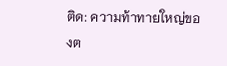ติด: ความท้าทายใหญ่ของต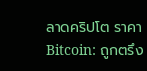ลาดคริปโต ราคา Bitcoin: ถูกตรึง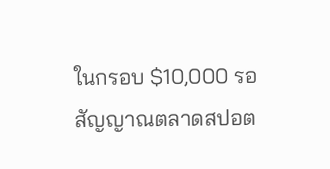ในกรอบ $10,000 รอสัญญาณตลาดสปอต